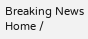Breaking News
Home /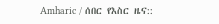Amharic / ሰበር የእስር ዜና::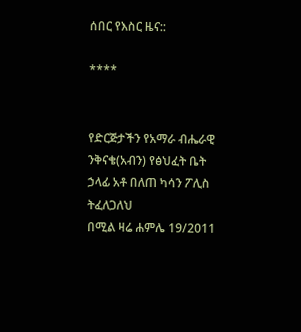ሰበር የእስር ዜና::

****


የድርጅታችን የአማራ ብሔራዊ ንቅናቄ(አብን) የፅህፈት ቤት ኃላፊ አቶ በለጠ ካሳን ፖሊስ ትፈለጋለህ
በሚል ዛሬ ሐምሌ 19/2011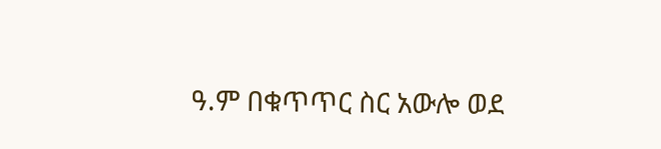ዓ.ም በቁጥጥር ስር አውሎ ወደ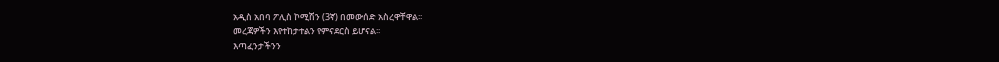አዲስ አበባ ፖሊስ ኮሚሽን (3ኛ) በመውሰድ አስረዋቸዋል፡፡
መረጃዎችን እየተከታተልን የምናደርስ ይሆናል፡፡
እጣፈንታችንን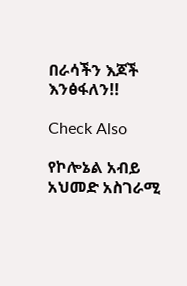በራሳችን እጆች እንፅፋለን!!

Check Also

የኮሎኔል አብይ አህመድ አስገራሚ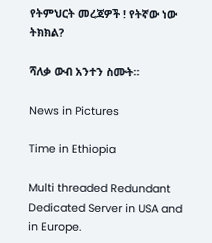የትምህርት መረጃዎች ! የትኛው ነው ትክክል?

ሻለቃ ውብ አንተን ስሙት።

News in Pictures

Time in Ethiopia

Multi threaded Redundant Dedicated Server in USA and in Europe.